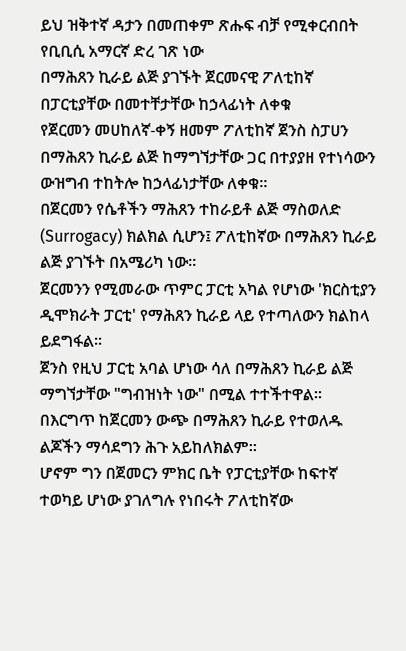ይህ ዝቅተኛ ዳታን በመጠቀም ጽሑፍ ብቻ የሚቀርብበት የቢቢሲ አማርኛ ድረ ገጽ ነው
በማሕጸን ኪራይ ልጅ ያገኙት ጀርመናዊ ፖለቲከኛ በፓርቲያቸው በመተቸታቸው ከኃላፊነት ለቀቁ
የጀርመን መሀከለኛ-ቀኝ ዘመም ፖለቲከኛ ጀንስ ስፓሀን በማሕጸን ኪራይ ልጅ ከማግኘታቸው ጋር በተያያዘ የተነሳውን ውዝግብ ተከትሎ ከኃላፊነታቸው ለቀቁ።
በጀርመን የሴቶችን ማሕጸን ተከራይቶ ልጅ ማስወለድ (Surrogacy) ክልክል ሲሆን፤ ፖለቲከኛው በማሕጸን ኪራይ ልጅ ያገኙት በአሜሪካ ነው።
ጀርመንን የሚመራው ጥምር ፓርቲ አካል የሆነው 'ክርስቲያን ዲሞክራት ፓርቲ' የማሕጸን ኪራይ ላይ የተጣለውን ክልከላ ይደግፋል።
ጀንስ የዚህ ፓርቲ አባል ሆነው ሳለ በማሕጸን ኪራይ ልጅ ማግኘታቸው "ግብዝነት ነው" በሚል ተተችተዋል።
በእርግጥ ከጀርመን ውጭ በማሕጸን ኪራይ የተወለዱ ልጆችን ማሳደግን ሕጉ አይከለክልም።
ሆኖም ግን በጀመርን ምክር ቤት የፓርቲያቸው ከፍተኛ ተወካይ ሆነው ያገለግሉ የነበሩት ፖለቲከኛው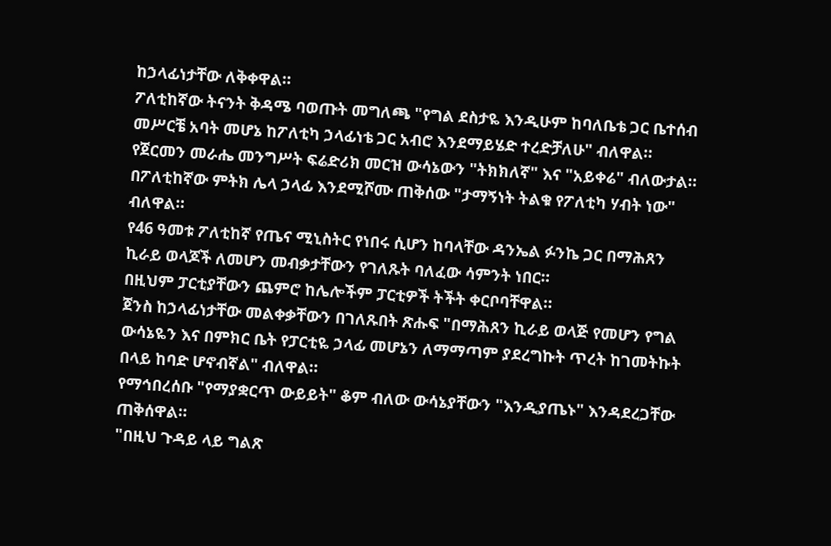ከኃላፊነታቸው ለቅቀዋል።
ፖለቲከኛው ትናንት ቅዳሜ ባወጡት መግለጫ "የግል ደስታዬ እንዲሁም ከባለቤቴ ጋር ቤተሰብ መሥርቼ አባት መሆኔ ከፖለቲካ ኃላፊነቴ ጋር አብሮ እንደማይሄድ ተረድቻለሁ" ብለዋል።
የጀርመን መራሔ መንግሥት ፍሬድሪክ መርዝ ውሳኔውን "ትክክለኛ" እና "አይቀሬ" ብለውታል።
በፖለቲከኛው ምትክ ሌላ ኃላፊ እንደሚሾሙ ጠቅሰው "ታማኝነት ትልቁ የፖለቲካ ሃብት ነው" ብለዋል።
የ46 ዓመቱ ፖለቲከኛ የጤና ሚኒስትር የነበሩ ሲሆን ከባላቸው ዳንኤል ፉንኬ ጋር በማሕጸን ኪራይ ወላጆች ለመሆን መብቃታቸውን የገለጹት ባለፈው ሳምንት ነበር።
በዚህም ፓርቲያቸውን ጨምሮ ከሌሎችም ፓርቲዎች ትችት ቀርቦባቸዋል።
ጀንስ ከኃላፊነታቸው መልቀቃቸውን በገለጹበት ጽሑፍ "በማሕጸን ኪራይ ወላጅ የመሆን የግል ውሳኔዬን እና በምክር ቤት የፓርቲዬ ኃላፊ መሆኔን ለማማጣም ያደረግኩት ጥረት ከገመትኩት በላይ ከባድ ሆኖብኛል" ብለዋል።
የማኅበረሰቡ "የማያቋርጥ ውይይት" ቆም ብለው ውሳኔያቸውን "እንዲያጤኑ" እንዳደረጋቸው ጠቅሰዋል።
"በዚህ ጉዳይ ላይ ግልጽ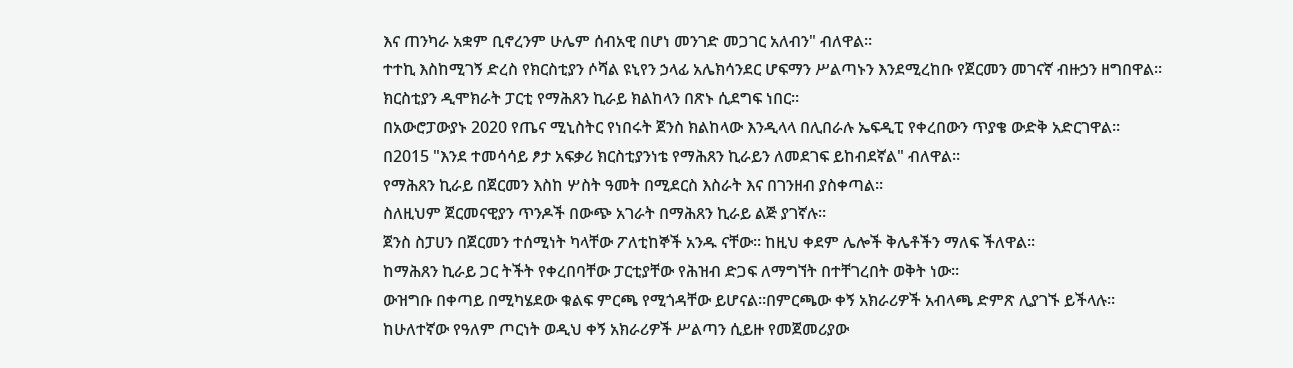እና ጠንካራ አቋም ቢኖረንም ሁሌም ሰብአዊ በሆነ መንገድ መጋገር አለብን" ብለዋል።
ተተኪ እስከሚገኝ ድረስ የክርስቲያን ሶሻል ዩኒየን ኃላፊ አሌክሳንደር ሆፍማን ሥልጣኑን እንደሚረከቡ የጀርመን መገናኛ ብዙኃን ዘግበዋል።
ክርስቲያን ዲሞክራት ፓርቲ የማሕጸን ኪራይ ክልከላን በጽኑ ሲደግፍ ነበር።
በአውሮፓውያኑ 2020 የጤና ሚኒስትር የነበሩት ጀንስ ክልከላው እንዲላላ በሊበራሉ ኤፍዲፒ የቀረበውን ጥያቄ ውድቅ አድርገዋል።
በ2015 "እንደ ተመሳሳይ ፆታ አፍቃሪ ክርስቲያንነቴ የማሕጸን ኪራይን ለመደገፍ ይከብደኛል" ብለዋል።
የማሕጸን ኪራይ በጀርመን እስከ ሦስት ዓመት በሚደርስ እስራት እና በገንዘብ ያስቀጣል።
ስለዚህም ጀርመናዊያን ጥንዶች በውጭ አገራት በማሕጸን ኪራይ ልጅ ያገኛሉ።
ጀንስ ስፓሀን በጀርመን ተሰሚነት ካላቸው ፖለቲከኞች አንዱ ናቸው። ከዚህ ቀደም ሌሎች ቅሌቶችን ማለፍ ችለዋል።
ከማሕጸን ኪራይ ጋር ትችት የቀረበባቸው ፓርቲያቸው የሕዝብ ድጋፍ ለማግኘት በተቸገረበት ወቅት ነው።
ውዝግቡ በቀጣይ በሚካሄደው ቁልፍ ምርጫ የሚጎዳቸው ይሆናል።በምርጫው ቀኝ አክራሪዎች አብላጫ ድምጽ ሊያገኙ ይችላሉ።
ከሁለተኛው የዓለም ጦርነት ወዲህ ቀኝ አክራሪዎች ሥልጣን ሲይዙ የመጀመሪያው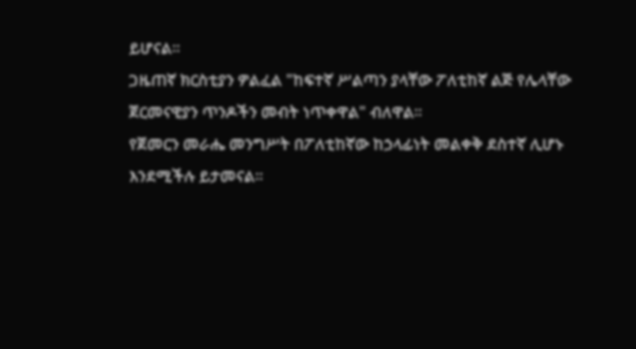ይሆናል።
ጋዜጠኛ ክርስቲያን ዎልፈል "ከፍተኛ ሥልጣን ያላቸው ፖለቲከኛ ልጅ የሌላቸው ጀርመናዊያን ጥንዶችን መብት ነጥቀዋል" ብለዋል።
የጀመርን መራሔ መንግሥት በፖለቲከኛው ከኃላፊነት መልቀቅ ደስተኛ ሊሆኑ እንደሚችሉ ይታመናል።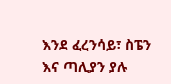እንደ ፈረንሳይ፣ ስፔን እና ጣሊያን ያሉ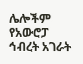ሌሎችም የአውሮፓ ኅብረት አገራት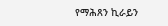የማሕጸን ኪራይን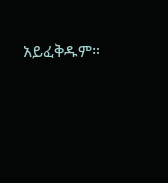አይፈቅዱም።